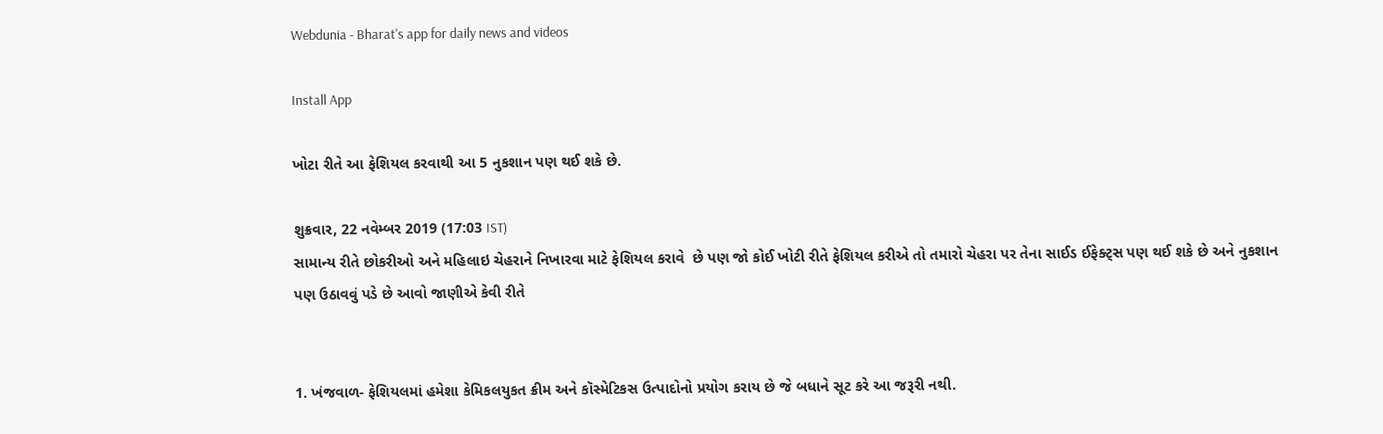Webdunia - Bharat's app for daily news and videos

Install App

ખોટા રીતે આ ફેશિયલ કરવાથી આ 5 નુકશાન પણ થઈ શકે છે.

શુક્રવાર, 22 નવેમ્બર 2019 (17:03 IST)
સામાન્ય રીતે છોકરીઓ અને મહિલાઇ ચેહરાને નિખારવા માટે ફેશિયલ કરાવે  છે પણ જો કોઈ ખોટી રીતે ફેશિયલ કરીએ તો તમારો ચેહરા પર તેના સાઈડ ઈફેક્ટ્સ પણ થઈ શકે છે અને નુકશાન પણ ઉઠાવવું પડે છે આવો જાણીએ કેવી રીતે


1. ખંજવાળ- ફેશિયલમાં હમેશા કેમિકલયુકત ક્રીમ અને કૉસ્મેટિકસ ઉત્પાદોનો પ્રયોગ કરાય છે જે બધાને સૂટ કરે આ જરૂરી નથી.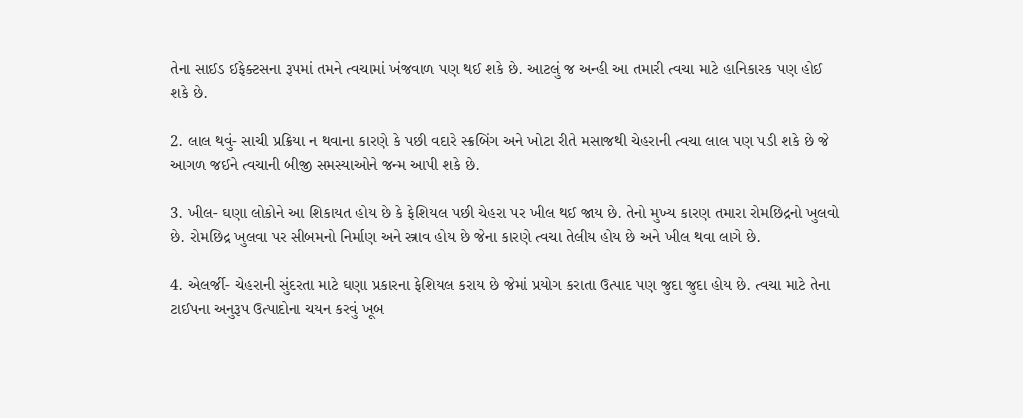તેના સાઈડ ઈફેક્ટસના રૂપમાં તમને ત્વચામાં ખંજવાળ પણ થઈ શકે છે. આટલું જ અન્હી આ તમારી ત્વચા માટે હાનિકારક પણ હોઈ શકે છે.

2. લાલ થવું- સાચી પ્રક્રિયા ન થવાના કારણે કે પછી વદારે સ્ક્રબિંગ અને ખોટા રીતે મસાજથી ચેહરાની ત્વચા લાલ પણ પડી શકે છે જે આગળ જઈને ત્વચાની બીજી સમસ્યાઓને જન્મ આપી શકે છે.

3. ખીલ- ઘણા લોકોને આ શિકાયત હોય છે કે ફેશિયલ પછી ચેહરા પર ખીલ થઈ જાય છે. તેનો મુખ્ય કારણ તમારા રોમછિદ્રનો ખુલવો છે. રોમછિદ્ર ખુલવા પર સીબમનો નિર્માણ અને સ્ત્રાવ હોય છે જેના કારણે ત્વચા તેલીય હોય છે અને ખીલ થવા લાગે છે.

4. એલર્જી- ચેહરાની સુંદરતા માટે ઘણા પ્રકારના ફેશિયલ કરાય છે જેમાં પ્રયોગ કરાતા ઉત્પાદ પણ જુદા જુદા હોય છે. ત્વચા માટે તેના ટાઈપના અનુરૂપ ઉત્પાદોના ચયન કરવું ખૂબ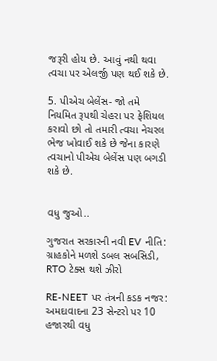જરૂરી હોય છે. આવું નથી થવા ત્વચા પર એલર્જી પણ થઈ શકે છે.

5. પીએચ બેલેંસ- જો તમે નિયમિત રૂપથી ચેહરા પર ફેશિયલ કરાવો છો તો તમારી ત્વચા નેચરલ ભેજ ખોવાઈ શકે છે જેના કારણે ત્વચાનો પીએચ બેલેંસ પણ બગડી શકે છે.


વધુ જુઓ..

ગુજરાત સરકારની નવી EV નીતિ: ગ્રાહકોને મળશે ડબલ સબસિડી, RTO ટેક્સ થશે ઝીરો

RE-NEET પર તંત્રની કડક નજર: અમદાવાદના 23 સેન્ટરો પર 10 હજારથી વધુ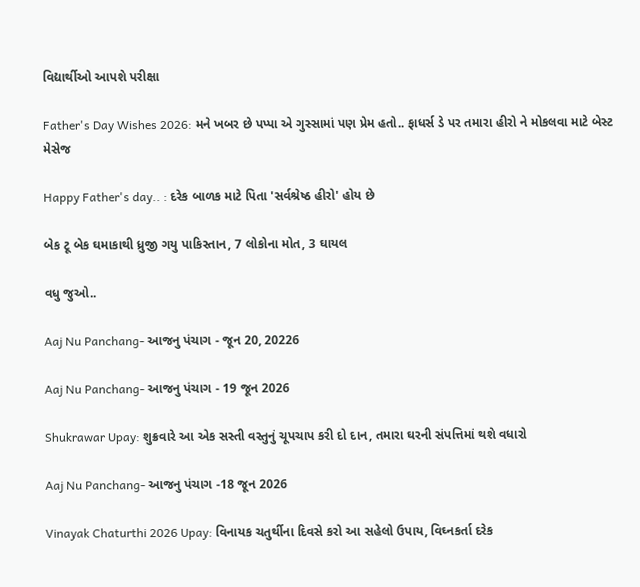વિદ્યાર્થીઓ આપશે પરીક્ષા

Father's Day Wishes 2026: મને ખબર છે પપ્પા એ ગુસ્સામાં પણ પ્રેમ હતો.. ફાધર્સ ડે પર તમારા હીરો ને મોકલવા માટે બેસ્ટ મેસેજ

Happy Father's day.. : દરેક બાળક માટે પિતા 'સર્વશ્રેષ્ઠ હીરો' હોય છે

બેક ટૂ બેક ઘમાકાથી ધ્રુજી ગયુ પાકિસ્તાન, 7 લોકોના મોત, 3 ઘાયલ

વધુ જુઓ..

Aaj Nu Panchang- આજનુ પંચાગ - જૂન 20, 20226

Aaj Nu Panchang- આજનુ પંચાગ - 19 જૂન 2026

Shukrawar Upay: શુક્રવારે આ એક સસ્તી વસ્તુનું ચૂપચાપ કરી દો દાન, તમારા ઘરની સંપત્તિમાં થશે વધારો

Aaj Nu Panchang- આજનુ પંચાગ -18 જૂન 2026

Vinayak Chaturthi 2026 Upay: વિનાયક ચતુર્થીના દિવસે કરો આ સહેલો ઉપાય, વિઘ્નકર્તા દરેક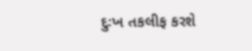દુઃખ તકલીફ કરશે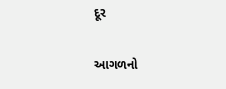દૂર

આગળનો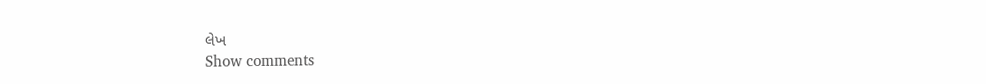લેખ
Show comments